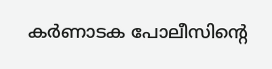കർണാടക പോലീസിന്റെ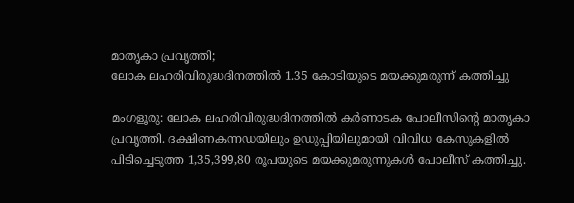മാതൃകാ പ്രവൃത്തി;
ലോക ലഹരിവിരുദ്ധദിനത്തിൽ 1.35 കോടിയുടെ മയക്കുമരുന്ന് കത്തിച്ചു

മംഗളൂരു: ലോക ലഹരിവിരുദ്ധദിനത്തിൽ കർണാടക പോലീസിന്റെ മാതൃകാ പ്രവൃത്തി. ദക്ഷിണകന്നഡയിലും ഉഡുപ്പിയിലുമായി വിവിധ കേസുകളിൽ പിടിച്ചെടുത്ത 1,35,399,80 രൂപയുടെ മയക്കുമരുന്നുകൾ പോലീസ് കത്തിച്ചു.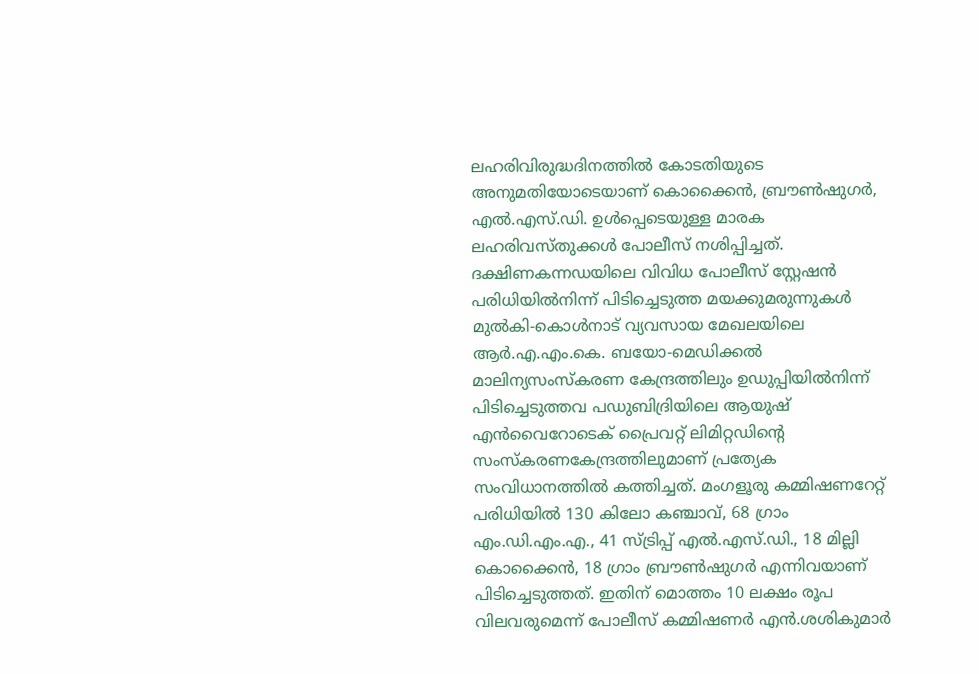ലഹരിവിരുദ്ധദിനത്തിൽ കോടതിയുടെ അനുമതിയോടെയാണ് കൊക്കൈൻ, ബ്രൗൺഷുഗർ, എൽ.എസ്.ഡി. ഉൾപ്പെടെയുള്ള മാരക ലഹരിവസ്തുക്കൾ പോലീസ് നശിപ്പിച്ചത്. ദക്ഷിണകന്നഡയിലെ വിവിധ പോലീസ് സ്റ്റേഷൻ പരിധിയിൽനിന്ന് പിടിച്ചെടുത്ത മയക്കുമരുന്നുകൾ മുൽകി-കൊൾനാട് വ്യവസായ മേഖലയിലെ ആർ.എ.എം.കെ. ബയോ-മെഡിക്കൽ മാലിന്യസംസ്കരണ കേന്ദ്രത്തിലും ഉഡുപ്പിയിൽനിന്ന് പിടിച്ചെടുത്തവ പഡുബിദ്രിയിലെ ആയുഷ് എൻവൈറോടെക് പ്രൈവറ്റ് ലിമിറ്റഡിന്റെ സംസ്കരണകേന്ദ്രത്തിലുമാണ് പ്രത്യേക സംവിധാനത്തിൽ കത്തിച്ചത്. മംഗളൂരു കമ്മിഷണറേറ്റ് പരിധിയിൽ 130 കിലോ കഞ്ചാവ്, 68 ഗ്രാം എം.ഡി.എം.എ., 41 സ്ട്രിപ്പ് എൽ.എസ്.ഡി., 18 മില്ലി കൊക്കൈൻ, 18 ഗ്രാം ബ്രൗൺഷുഗർ എന്നിവയാണ് പിടിച്ചെടുത്തത്. ഇതിന് മൊത്തം 10 ലക്ഷം രൂപ വിലവരുമെന്ന് പോലീസ് കമ്മിഷണർ എൻ.ശശികുമാർ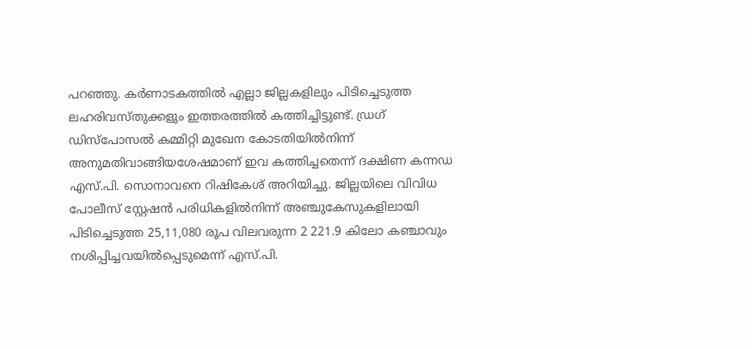പറഞ്ഞു. കർണാടകത്തിൽ എല്ലാ ജില്ലകളിലും പിടിച്ചെടുത്ത ലഹരിവസ്തുക്കളും ഇത്തരത്തിൽ കത്തിച്ചിട്ടുണ്ട്. ഡ്രഗ് ഡിസ്പോസൽ കമ്മിറ്റി മുഖേന കോടതിയിൽനിന്ന് അനുമതിവാങ്ങിയശേഷമാണ് ഇവ കത്തിച്ചതെന്ന് ദക്ഷിണ കന്നഡ എസ്.പി. സൊനാവനെ റിഷികേശ് അറിയിച്ചു. ജില്ലയിലെ വിവിധ പോലീസ് സ്റ്റേഷൻ പരിധികളിൽനിന്ന് അഞ്ചുകേസുകളിലായി പിടിച്ചെടുത്ത 25,11,080 രൂപ വിലവരുന്ന 2 221.9 കിലോ കഞ്ചാവും നശിപ്പിച്ചവയിൽപ്പെടുമെന്ന് എസ്.പി.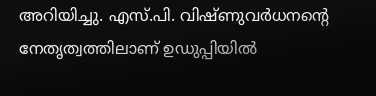അറിയിച്ചു. എസ്.പി. വിഷ്ണുവർധനന്റെ നേതൃത്വത്തിലാണ് ഉഡുപ്പിയിൽ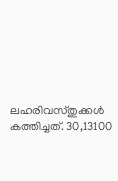ലഹരിവസ്തുക്കൾ കത്തിച്ചത്. 30,13100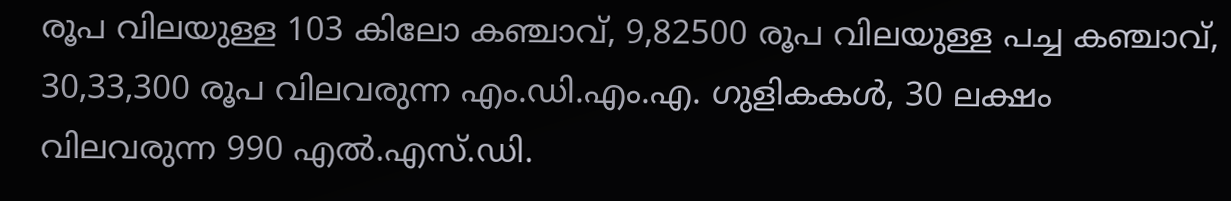രൂപ വിലയുള്ള 103 കിലോ കഞ്ചാവ്, 9,82500 രൂപ വിലയുള്ള പച്ച കഞ്ചാവ്, 30,33,300 രൂപ വിലവരുന്ന എം.ഡി.എം.എ. ഗുളികകൾ, 30 ലക്ഷം വിലവരുന്ന 990 എൽ.എസ്.ഡി.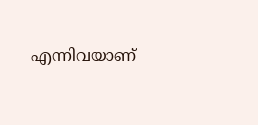എന്നിവയാണ്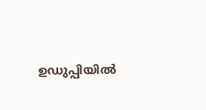ഉഡുപ്പിയിൽ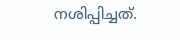നശിപ്പിച്ചത്.